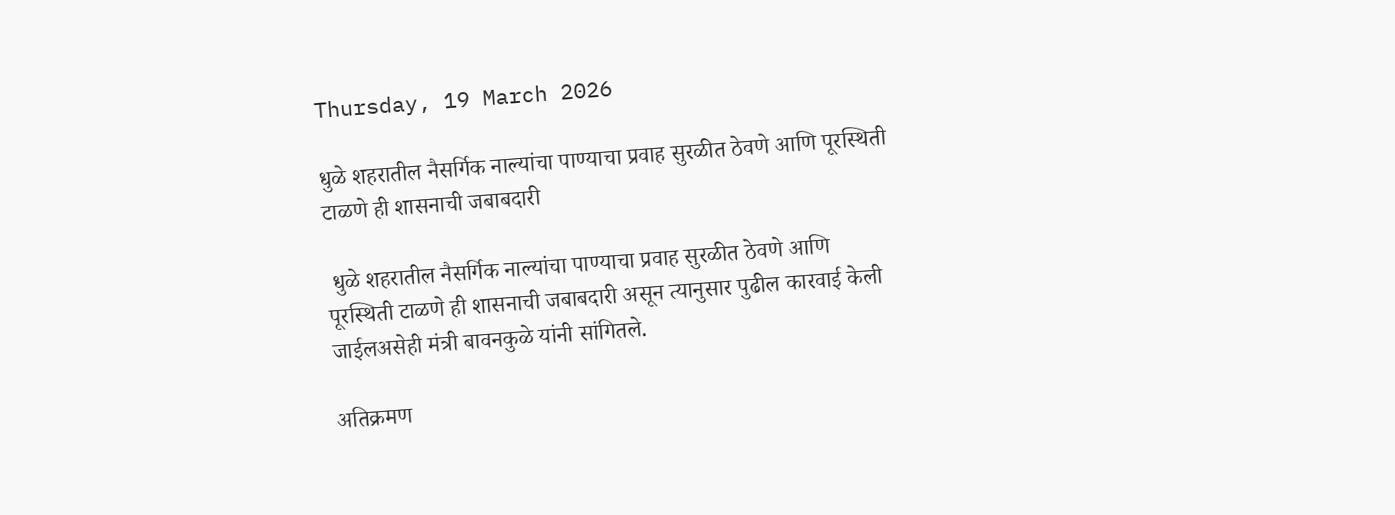Thursday, 19 March 2026

धुळे शहरातील नैसर्गिक नाल्यांचा पाण्याचा प्रवाह सुरळीत ठेवणे आणि पूरस्थिती टाळणे ही शासनाची जबाबदारी

 धुळे शहरातील नैसर्गिक नाल्यांचा पाण्याचा प्रवाह सुरळीत ठेवणे आणि पूरस्थिती टाळणे ही शासनाची जबाबदारी असून त्यानुसार पुढील कारवाई केली जाईलअसेही मंत्री बावनकुळे यांनी सांगितले.

अतिक्रमण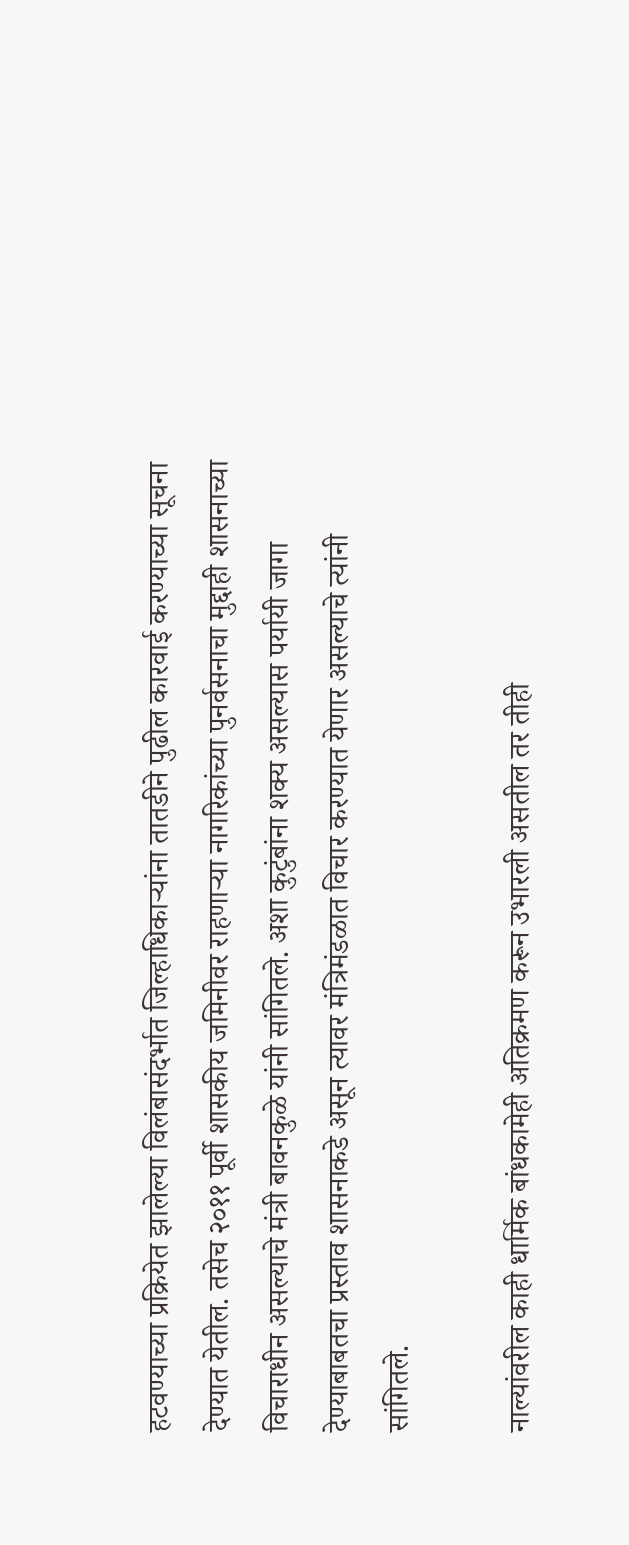हटवण्याच्या प्रक्रियेत झालेल्या विलंबासंदर्भात जिल्हाधिकाऱ्यांना तातडीने पुढील कारवाई करण्याच्या सूचना देण्यात येतील. तसेच २०११ पूर्वी शासकीय जमिनीवर राहणाऱ्या नागरिकांच्या पुनर्वसनाचा मुद्दाही शासनाच्या विचाराधीन असल्याचे मंत्री बावनकुळे यांनी सांगितले. अशा कुटुंबांना शक्य असल्यास पर्यायी जागा देण्याबाबतचा प्रस्ताव शासनाकडे असून त्यावर मंत्रिमंडळात विचार करण्यात येणार असल्याचे त्यांनी सांगितले.

नाल्यांवरील काही धार्मिक बांधकामेही अतिक्रमण करून उभारली असतील तर तीही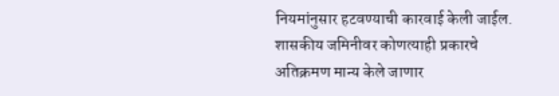नियमांनुसार हटवण्याची कारवाई केली जाईल. शासकीय जमिनीवर कोणत्याही प्रकारचे अतिक्रमण मान्य केले जाणार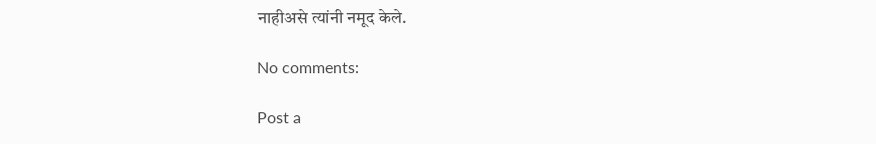नाहीअसे त्यांनी नमूद केले.

No comments:

Post a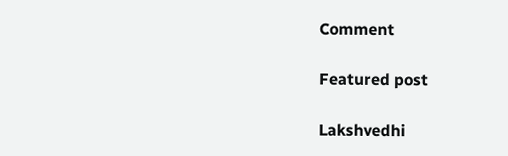Comment

Featured post

Lakshvedhi